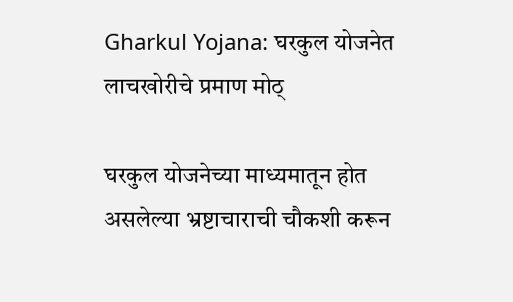Gharkul Yojana: घरकुल योजनेत लाचखोरीचे प्रमाण मोठ्

घरकुल योजनेच्या माध्यमातून होत असलेल्या भ्रष्टाचाराची चौकशी करून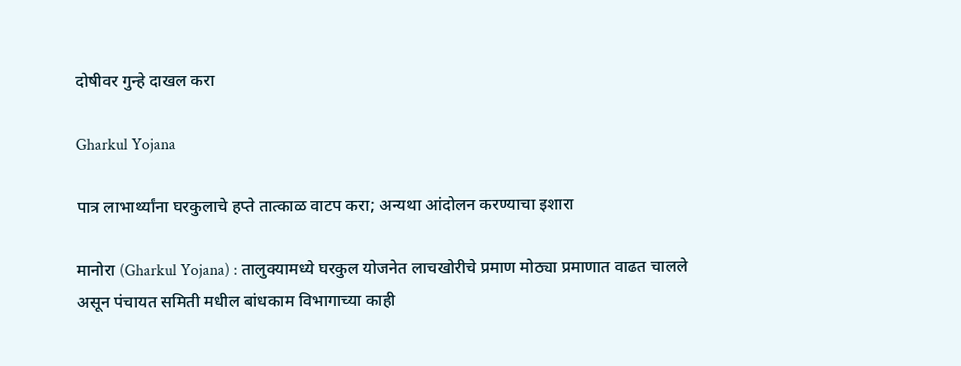दोषीवर गुन्हे दाखल करा

Gharkul Yojana

पात्र लाभार्थ्यांना घरकुलाचे हप्ते तात्काळ वाटप करा; अन्यथा आंदोलन करण्याचा इशारा

मानोरा (Gharkul Yojana) : तालुक्यामध्ये घरकुल योजनेत लाचखोरीचे प्रमाण मोठ्या प्रमाणात वाढत चालले असून पंचायत समिती मधील बांधकाम विभागाच्या काही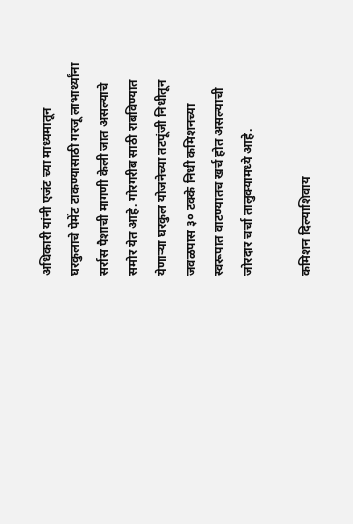अधिकारी यांनी एजंट च्या माध्यमातून घरकुलाचे पेमेंट टाकण्यासाठी गरजू लाभार्थ्यांना सर्रास पैशाची मागणी केली जात असल्याचे समोर येत आहे. गोरगरीब साठी राबविण्यात येणाऱ्या घरकुल योजनेच्या तटपूंजी निधीतून जवळपास ३० टक्के निधी कमिशनच्या स्वरूपात वाटण्यातच खर्च होत असल्याची जोरदार चर्चा तालुक्यामध्ये आहे.

कमिशन दिल्याशिवाय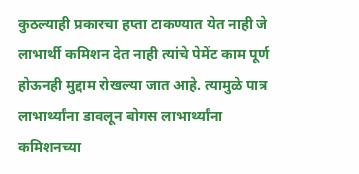कुठल्याही प्रकारचा हप्ता टाकण्यात येत नाही जे लाभार्थी कमिशन देत नाही त्यांचे पेमेंट काम पूर्ण होऊनही मुद्दाम रोखल्या जात आहे. त्यामुळे पात्र लाभार्थ्यांना डावलून बोगस लाभार्थ्यांना कमिशनच्या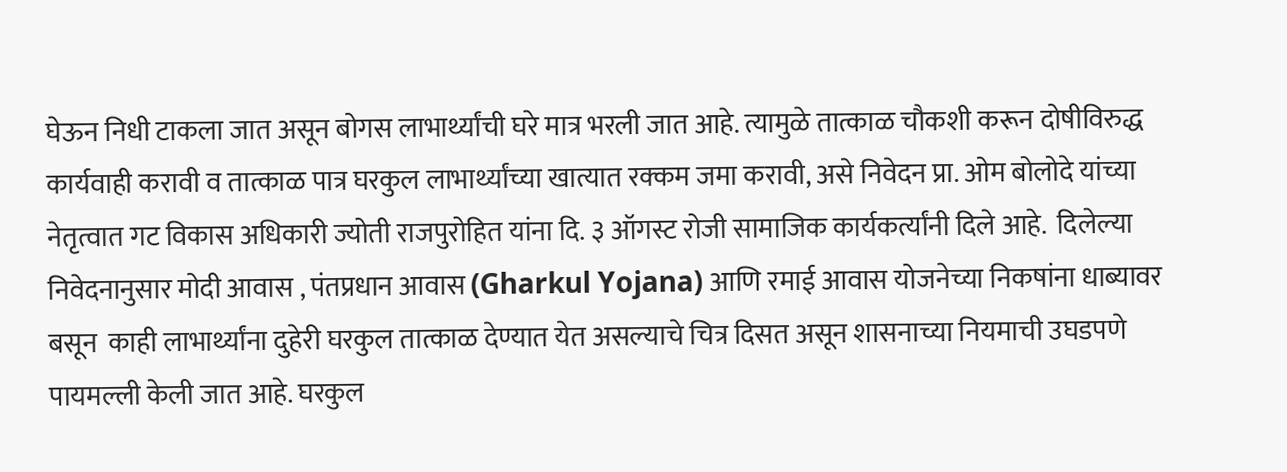घेऊन निधी टाकला जात असून बोगस लाभार्थ्यांची घरे मात्र भरली जात आहे. त्यामुळे तात्काळ चौकशी करून दोषीविरुद्ध कार्यवाही करावी व तात्काळ पात्र घरकुल लाभार्थ्यांच्या खात्यात रक्कम जमा करावी, असे निवेदन प्रा. ओम बोलोदे यांच्या नेतृत्वात गट विकास अधिकारी ज्योती राजपुरोहित यांना दि. ३ ऑगस्ट रोजी सामाजिक कार्यकर्त्यांनी दिले आहे.  दिलेल्या निवेदनानुसार मोदी आवास , पंतप्रधान आवास (Gharkul Yojana) आणि रमाई आवास योजनेच्या निकषांना धाब्यावर बसून  काही लाभार्थ्यांना दुहेरी घरकुल तात्काळ देण्यात येत असल्याचे चित्र दिसत असून शासनाच्या नियमाची उघडपणे पायमल्ली केली जात आहे. घरकुल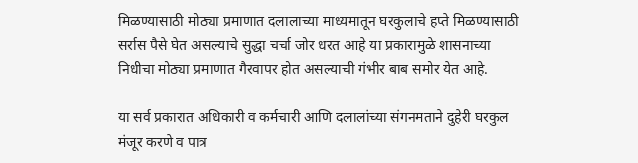मिळण्यासाठी मोठ्या प्रमाणात दलालाच्या माध्यमातून घरकुलाचे हप्ते मिळण्यासाठी सर्रास पैसे घेत असल्याचे सुद्धा चर्चा जोर धरत आहे या प्रकारामुळे शासनाच्या निधीचा मोठ्या प्रमाणात गैरवापर होत असल्याची गंभीर बाब समोर येत आहे.

या सर्व प्रकारात अधिकारी व कर्मचारी आणि दलालांच्या संगनमताने दुहेरी घरकुल मंजूर करणे व पात्र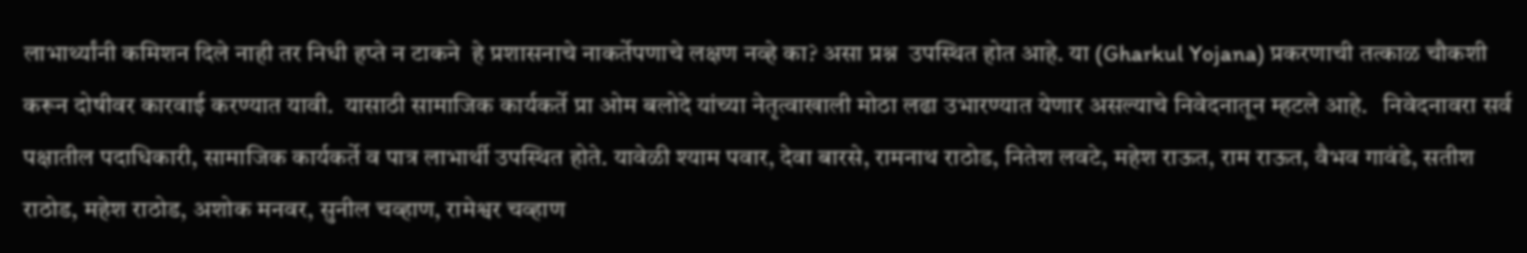लाभार्थ्यांनी कमिशन दिले नाही तर निधी हप्ते न टाकने  हे प्रशासनाचे नाकर्तेपणाचे लक्षण नव्हे का? असा प्रश्न  उपस्थित होत आहे. या (Gharkul Yojana) प्रकरणाची तत्काळ चौकशी करून दोषीवर कारवाई करण्यात यावी.  यासाठी सामाजिक कार्यकर्ते प्रा ओम बलोदे यांच्या नेतृत्वाखाली मोठा लढा उभारण्यात येणार असल्याचे निवेदनातून म्हटले आहे.   निवेदनावरा सर्व पक्षातील पदाधिकारी, सामाजिक कार्यकर्ते व पात्र लाभार्थी उपस्थित होते. यावेळी श्याम पवार, देवा बारसे, रामनाथ राठोड, नितेश लवटे, महेश राऊत, राम राऊत, वैभव गावंडे, सतीश राठोड, महेश राठोड, अशोक मनवर, सुनील चव्हाण, रामेश्वर चव्हाण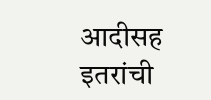आदीसह इतरांची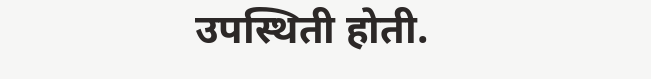उपस्थिती होती.